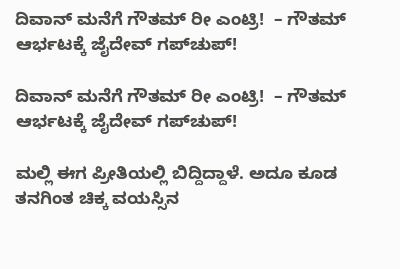ದಿವಾನ್‌ ಮನೆಗೆ ಗೌತಮ್ ರೀ ಎಂಟ್ರಿ!  – ಗೌತಮ್‌ ಆರ್ಭಟಕ್ಕೆ ಜೈದೇವ್‌ ಗಪ್‌ಚುಪ್!

ದಿವಾನ್‌ ಮನೆಗೆ ಗೌತಮ್ ರೀ ಎಂಟ್ರಿ!  – ಗೌತಮ್‌ ಆರ್ಭಟಕ್ಕೆ ಜೈದೇವ್‌ ಗಪ್‌ಚುಪ್!

ಮಲ್ಲಿ ಈಗ ಪ್ರೀತಿಯಲ್ಲಿ ಬಿದ್ದಿದ್ದಾಳೆ. ಅದೂ ಕೂಡ ತನಗಿಂತ ಚಿಕ್ಕ ವಯಸ್ಸಿನ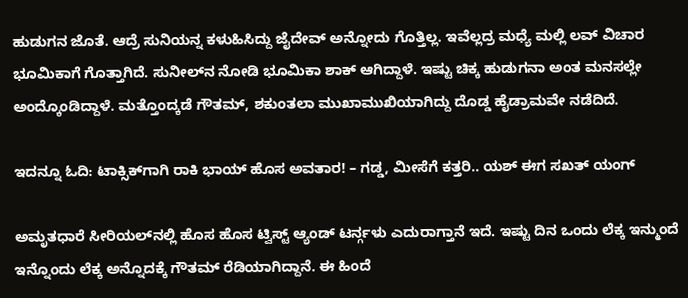ಹುಡುಗನ ಜೊತೆ. ಆದ್ರೆ ಸುನಿಯನ್ನ ಕಳುಹಿಸಿದ್ದು ಜೈದೇವ್‌ ಅನ್ನೋದು ಗೊತ್ತಿಲ್ಲ. ಇವೆಲ್ಲದ್ರ ಮಧ್ಯೆ ಮಲ್ಲಿ ಲವ್‌ ವಿಚಾರ ಭೂಮಿಕಾಗೆ ಗೊತ್ತಾಗಿದೆ. ಸುನೀಲ್‌ನ ನೋಡಿ ಭೂಮಿಕಾ ಶಾಕ್‌ ಆಗಿದ್ದಾಳೆ. ಇಷ್ಟು ಚಿಕ್ಕ ಹುಡುಗನಾ ಅಂತ ಮನಸಲ್ಲೇ ಅಂದ್ಕೊಂಡಿದ್ದಾಳೆ. ಮತ್ತೊಂದ್ಕಡೆ ಗೌತಮ್‌, ಶಕುಂತಲಾ ಮುಖಾಮುಖಿಯಾಗಿದ್ದು ದೊಡ್ಡ ಹೈಡ್ರಾಮವೇ ನಡೆದಿದೆ.

ಇದನ್ನೂ ಓದಿ: ಟಾಕ್ಸಿಕ್‌ಗಾಗಿ ರಾಕಿ ಭಾಯ್‌ ಹೊಸ ಅವತಾರ! – ಗಡ್ಡ, ಮೀಸೆಗೆ ಕತ್ತರಿ.. ಯಶ್‌ ಈಗ ಸಖತ್‌ ಯಂಗ್

ಅಮೃತಧಾರೆ ಸೀರಿಯಲ್‌ನಲ್ಲಿ ಹೊಸ ಹೊಸ ಟ್ವಿಸ್ಟ್ ಆ್ಯಂಡ್ ಟರ್ನ್ಗಳು ಎದುರಾಗ್ತಾನೆ ಇದೆ. ಇಷ್ಟು ದಿನ ಒಂದು ಲೆಕ್ಕ ಇನ್ಮುಂದೆ ಇನ್ನೊಂದು ಲೆಕ್ಕ ಅನ್ನೊದಕ್ಕೆ ಗೌತಮ್ ರೆಡಿಯಾಗಿದ್ದಾನೆ. ಈ ಹಿಂದೆ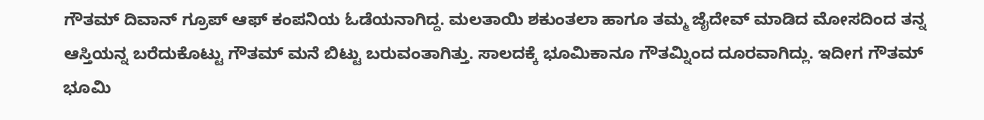ಗೌತಮ್‌ ದಿವಾನ್ ಗ್ರೂಪ್ ಆಫ್ ಕಂಪನಿಯ ಓಡೆಯನಾಗಿದ್ದ. ಮಲತಾಯಿ ಶಕುಂತಲಾ ಹಾಗೂ ತಮ್ಮ ಜೈದೇವ್ ಮಾಡಿದ ಮೋಸದಿಂದ ತನ್ನ ಆಸ್ತಿಯನ್ನ ಬರೆದುಕೊಟ್ಟು ಗೌತಮ್ ಮನೆ ಬಿಟ್ಟು ಬರುವಂತಾಗಿತ್ತು. ಸಾಲದಕ್ಕೆ ಭೂಮಿಕಾನೂ ಗೌತಮ್ನಿಂದ ದೂರವಾಗಿದ್ಲು. ಇದೀಗ ಗೌತಮ್‌ ಭೂಮಿ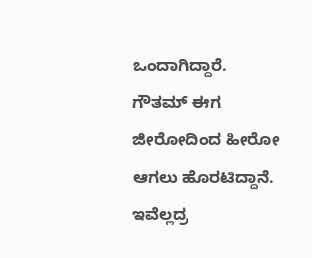ಒಂದಾಗಿದ್ದಾರೆ. ಗೌತಮ್‌ ಈಗ ಜೀರೋದಿಂದ ಹೀರೋ ಆಗಲು ಹೊರಟಿದ್ದಾನೆ. ಇವೆಲ್ಲದ್ರ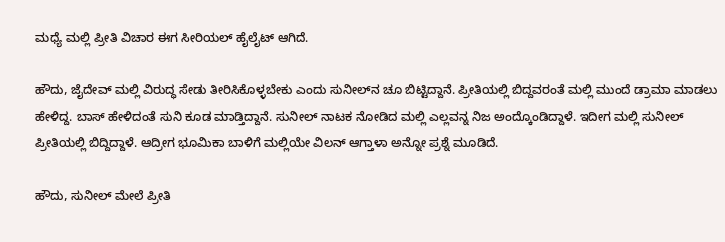ಮಧ್ಯೆ ಮಲ್ಲಿ ಪ್ರೀತಿ ವಿಚಾರ ಈಗ ಸೀರಿಯಲ್‌ ಹೈಲೈಟ್‌ ಆಗಿದೆ.

ಹೌದು, ಜೈದೇವ್‌ ಮಲ್ಲಿ ವಿರುದ್ಧ ಸೇಡು ತೀರಿಸಿಕೊಳ್ಳಬೇಕು ಎಂದು ಸುನೀಲ್‌ನ ಚೂ ಬಿಟ್ಟಿದ್ದಾನೆ. ಪ್ರೀತಿಯಲ್ಲಿ ಬಿದ್ದವರಂತೆ ಮಲ್ಲಿ ಮುಂದೆ ಡ್ರಾಮಾ ಮಾಡಲು ಹೇಳಿದ್ದ. ಬಾಸ್‌ ಹೇಳಿದಂತೆ ಸುನಿ ಕೂಡ ಮಾಡ್ತಿದ್ದಾನೆ. ಸುನೀಲ್‌ ನಾಟಕ ನೋಡಿದ ಮಲ್ಲಿ ಎಲ್ಲವನ್ನ ನಿಜ ಅಂದ್ಕೊಂಡಿದ್ದಾಳೆ. ಇದೀಗ ಮಲ್ಲಿ ಸುನೀಲ್‌ ಪ್ರೀತಿಯಲ್ಲಿ ಬಿದ್ದಿದ್ದಾಳೆ. ಆದ್ರೀಗ ಭೂಮಿಕಾ ಬಾಳಿಗೆ ಮಲ್ಲಿಯೇ ವಿಲನ್‌ ಆಗ್ತಾಳಾ ಅನ್ನೋ ಪ್ರಶ್ನೆ ಮೂಡಿದೆ.

ಹೌದು, ಸುನೀಲ್‌ ಮೇಲೆ ಪ್ರೀತಿ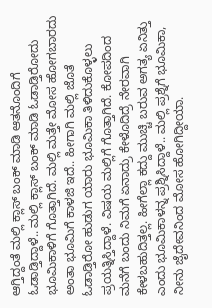ಆಗ್ತಿದ್ದಂತೆ ಮಲ್ಲಿ ಕ್ಲಾಸ್ ಬಂಕ್ ಮಾಡಿ ಆತನೊಂದಿಗೆ ಓಡಾಡ್ತಿದ್ದಾಳೆ.. ಮಲ್ಲಿ ಕ್ಲಾಸ್ ಬಂಕ್ ಮಾಡಿ ಓಡಾಡ್ತಿರೋದು ಭೂಮಿಕಾಳಿಗೆ ಗೊತ್ತಾಗಿದೆ. ಮಲ್ಲಿ ಮತ್ತೇ ಮೋಸ ಹೋಗಬಾರದು ಅಂತಾ ಭೂಮಿಗೆ ಕಾಳಜಿ ಇದೆ.. ಹೀಗಾಗಿ ಮಲ್ಲಿ ಜೊತೆ ಓಡಾಡ್ತಿರೋ ಹುಡುಗ ಯಾರು ಭೂಮಿಕಾ ತಿಳಿದುಕೊಳ್ಳಲು ಪ್ರಯತ್ನಿಸ್ತಿದ್ದಾಳೆ. ವಿಷಯ ಮಲ್ಲಿಗೆ ಗೊತ್ತಾಗಿದೆ. ಕೋಪದಿಂದ ಮನೆಗೆ ಬಂದು ನಿಮಗೆ ಏನಾದ್ರು ಕೇಳೊದಿದ್ರೆ ನೇರವಾಗಿ ಕೇಳಬಹುದಿತ್ತಲ್ಲ. ಹೀಗೆಲ್ಲಾ ಕದ್ದು ಮುಚ್ಚಿ ಬರುವ ಅಗತ್ಯ ಏನಿತ್ತು ಎಂದು ಭೂಮಿಕಾಳನ್ನ ಪ್ರಶ್ನಿಸಿದ್ದಾಳೆ.. ಮಲ್ಲಿ ಪ್ರಶ್ನೆಗೆ ಭೂಮಿಕಾ, ನೀನು ಜೈದೇವನಿಂದ ಮೋಸ ಹೋಗಿದ್ದೀಯಾ.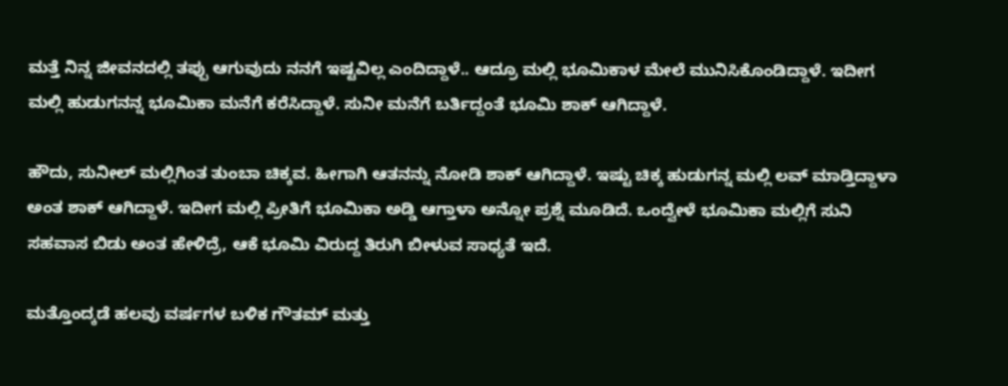ಮತ್ತೆ ನಿನ್ನ ಜೀವನದಲ್ಲಿ ತಪ್ಪು ಆಗುವುದು ನನಗೆ ಇಷ್ಟವಿಲ್ಲ ಎಂದಿದ್ದಾಳೆ.. ಆದ್ರೂ ಮಲ್ಲಿ ಭೂಮಿಕಾಳ ಮೇಲೆ ಮುನಿಸಿಕೊಂಡಿದ್ದಾಳೆ. ಇದೀಗ ಮಲ್ಲಿ ಹುಡುಗನನ್ನ ಭೂಮಿಕಾ ಮನೆಗೆ ಕರೆಸಿದ್ದಾಳೆ. ಸುನೀ ಮನೆಗೆ ಬರ್ತಿದ್ದಂತೆ ಭೂಮಿ ಶಾಕ್‌ ಆಗಿದ್ದಾಳೆ.

ಹೌದು, ಸುನೀಲ್‌ ಮಲ್ಲಿಗಿಂತ ತುಂಬಾ ಚಿಕ್ಕವ. ಹೀಗಾಗಿ ಆತನನ್ನು ನೋಡಿ ಶಾಕ್‌ ಆಗಿದ್ದಾಳೆ. ಇಷ್ಟು ಚಿಕ್ಕ ಹುಡುಗನ್ನ ಮಲ್ಲಿ ಲವ್‌ ಮಾಡ್ತಿದ್ದಾಳಾ ಅಂತ ಶಾಕ್‌ ಆಗಿದ್ದಾಳೆ. ಇದೀಗ ಮಲ್ಲಿ ಪ್ರೀತಿಗೆ ಭೂಮಿಕಾ ಅಡ್ಡಿ ಆಗ್ತಾಳಾ ಅನ್ನೋ ಪ್ರಶ್ನೆ ಮೂಡಿದೆ. ಒಂದ್ವೇಳೆ ಭೂಮಿಕಾ ಮಲ್ಲಿಗೆ ಸುನಿ ಸಹವಾಸ ಬಿಡು ಅಂತ ಹೇಳಿದ್ರೆ, ಆಕೆ ಭೂಮಿ ವಿರುದ್ದ ತಿರುಗಿ ಬೀಳುವ ಸಾಧ್ಯತೆ ಇದೆ.

ಮತ್ತೊಂದ್ಕಡೆ ಹಲವು ವರ್ಷಗಳ ಬಳಿಕ ಗೌತಮ್ ಮತ್ತು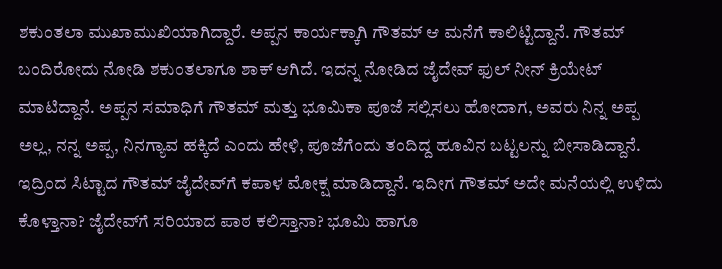ಶಕುಂತಲಾ ಮುಖಾಮುಖಿಯಾಗಿದ್ದಾರೆ. ಅಪ್ಪನ ಕಾರ್ಯಕ್ಕಾಗಿ ಗೌತಮ್‌ ಆ ಮನೆಗೆ ಕಾಲಿಟ್ಟಿದ್ದಾನೆ. ಗೌತಮ್‌ ಬಂದಿರೋದು ನೋಡಿ ಶಕುಂತಲಾಗೂ ಶಾಕ್ ಆಗಿದೆ. ಇದನ್ನ ನೋಡಿದ ಜೈದೇವ್‌ ಫುಲ್‌ ನೀನ್‌ ಕ್ರಿಯೇಟ್‌ ಮಾಟಿದ್ದಾನೆ. ಅಪ್ಪನ ಸಮಾಧಿಗೆ ಗೌತಮ್ ಮತ್ತು ಭೂಮಿಕಾ ಪೂಜೆ ಸಲ್ಲಿಸಲು ಹೋದಾಗ, ಅವರು ನಿನ್ನ ಅಪ್ಪ ಅಲ್ಲ, ನನ್ನ ಅಪ್ಪ, ನಿನಗ್ಯಾವ ಹಕ್ಕಿದೆ ಎಂದು ಹೇಳಿ, ಪೂಜೆಗೆಂದು ತಂದಿದ್ದ ಹೂವಿನ ಬಟ್ಟಲನ್ನು ಬೀಸಾಡಿದ್ದಾನೆ. ಇದ್ರಿಂದ ಸಿಟ್ಟಾದ ಗೌತಮ್‌ ಜೈದೇವ್‌ಗೆ ಕಪಾಳ ಮೋಕ್ಷ ಮಾಡಿದ್ದಾನೆ. ಇದೀಗ ಗೌತಮ್‌ ಅದೇ ಮನೆಯಲ್ಲಿ ಉಳಿದು ಕೊಳ್ತಾನಾ? ಜೈದೇವ್‌ಗೆ ಸರಿಯಾದ ಪಾಠ ಕಲಿಸ್ತಾನಾ? ಭೂಮಿ ಹಾಗೂ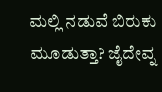ಮಲ್ಲಿ ನಡುವೆ ಬಿರುಕು ಮೂಡುತ್ತಾ? ಜೈದೇವ್ನ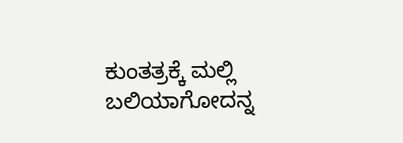ಕುಂತತ್ರಕ್ಕೆ ಮಲ್ಲಿ ಬಲಿಯಾಗೋದನ್ನ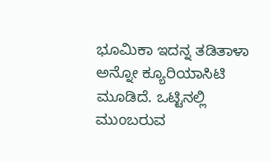ಭೂಮಿಕಾ ಇದನ್ನ ತಡಿತಾಳಾ ಅನ್ನೋ ಕ್ಯೂರಿಯಾಸಿಟಿ ಮೂಡಿದೆ. ಒಟ್ಟಿನಲ್ಲಿ ಮುಂಬರುವ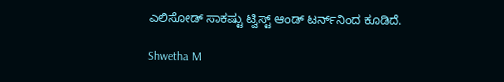ಎಲಿಸೋಡ್‌ ಸಾಕಷ್ಟು ಟ್ವಿಸ್ಟ್‌ ಆಂಡ್‌ ಟರ್ನ್‌ನಿಂದ ಕೂಡಿದೆ.

Shwetha M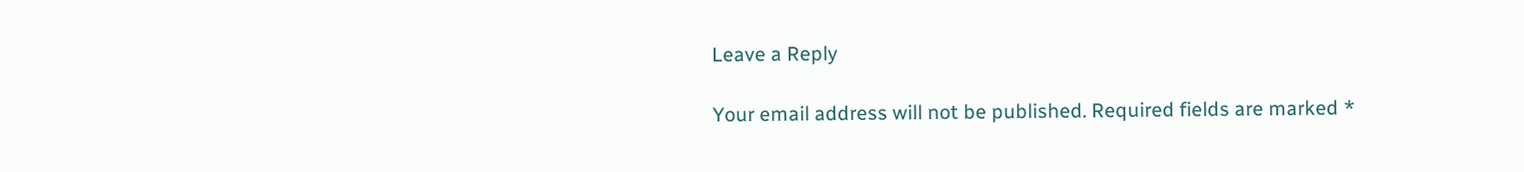Leave a Reply

Your email address will not be published. Required fields are marked *